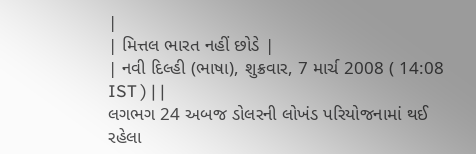|
| મિત્તલ ભારત નહીં છોડે |
| નવી દિલ્હી (ભાષા), શુક્રવાર, 7 માર્ચ 2008 ( 14:08 IST ) | |
લગભગ 24 અબજ ડોલરની લોખંડ પરિયોજનામાં થઈ રહેલા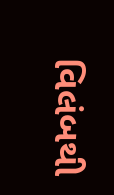વિલંબથી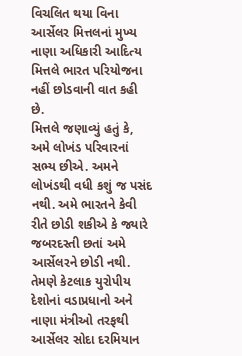વિચલિત થયા વિના આર્સેલર મિત્તલનાં મુખ્ય નાણા અધિકારી આદિત્ય મિત્તલે ભારત પરિયોજના નહીં છોડવાની વાત કહી છે.
મિત્તલે જણાવ્યું હતું કે, અમે લોખંડ પરિવારનાં સભ્ય છીએ. અમને લોખંડથી વધી કશું જ પસંદ નથી. અમે ભારતને કેવી રીતે છોડી શકીએ કે જ્યારે જબરદસ્તી છતાં અમે આર્સેલરને છોડી નથી.
તેમણે કેટલાક યુરોપીય દેશોનાં વડાપ્રધાનો અને નાણા મંત્રીઓ તરફથી આર્સેલર સોદા દરમિયાન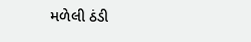મળેલી ઠંડી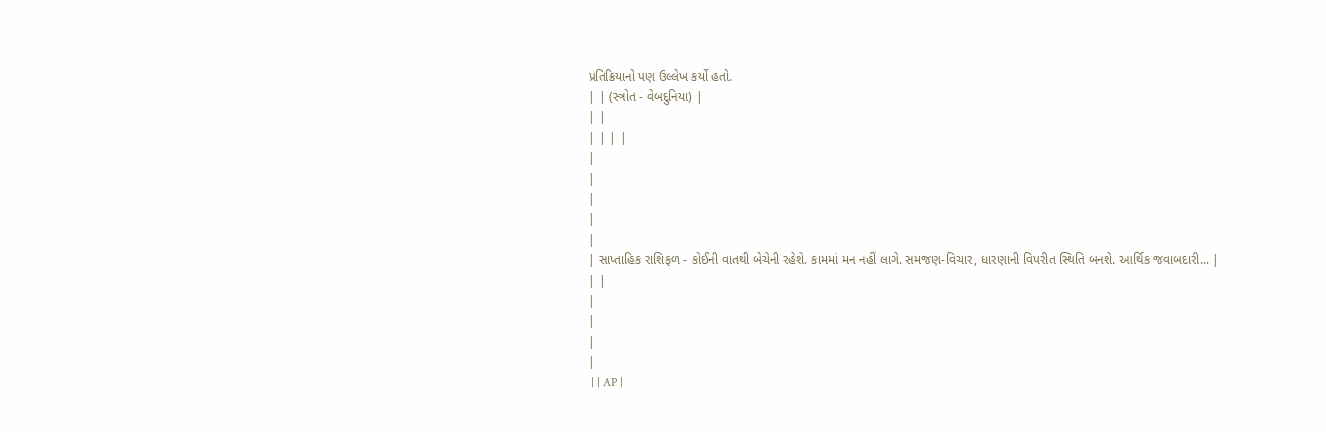પ્રતિક્રિયાનો પણ ઉલ્લેખ કર્યો હતો.
| | (સ્ત્રોત - વેબદુનિયા) |
| |
| | | |
|
|
|
|
|
| સાપ્તાહિક રાશિફળ - કોઈની વાતથી બેચેની રહેશે. કામમાં મન નહીં લાગે. સમજણ-વિચાર, ધારણાની વિપરીત સ્થિતિ બનશે. આર્થિક જવાબદારી... |
| |
|
|
|
|
 | | AP |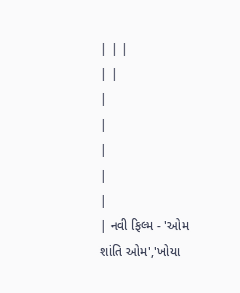| | |
| |
|
|
|
|
|
| નવી ફિલ્મ - 'ઓમ શાંતિ ઓમ','ખોયા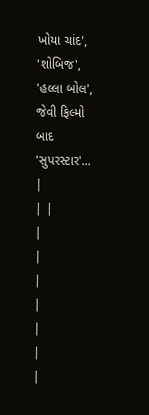ખોયા ચાંદ', 'શોબિજ', 'હલ્લા બોલ', જેવી ફિલ્મો બાદ 'સુપરસ્ટાર'... |
| |
|
|
|
|
|
|
|